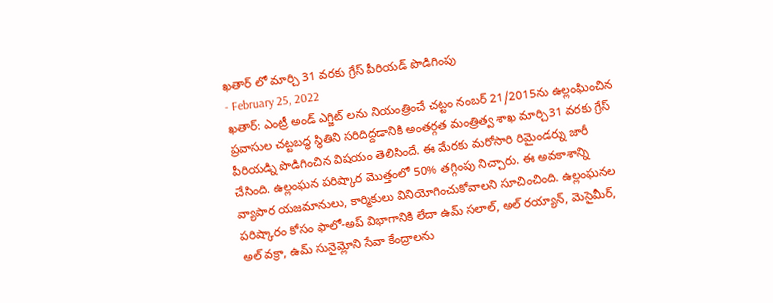ఖతార్ లో మార్చి 31 వరకు గ్రేస్ పీరియడ్ పొడిగింపు
- February 25, 2022
ఖతార్: ఎంట్రీ అండ్ ఎగ్జిట్ లను నియంత్రించే చట్టం నంబర్ 21/2015ను ఉల్లంఘించిన ప్రవాసుల చట్టబద్ధ స్థితిని సరిదిద్దడానికి అంతర్గత మంత్రిత్వ శాఖ మార్చి31 వరకు గ్రేస్ పీరియడ్ని పొడిగించిన విషయం తెలిసిందే. ఈ మేరకు మరోసారి రిమైండర్ను జారీ చేసింది. ఉల్లంఘన పరిష్కార మొత్తంలో 50% తగ్గింపు నిచ్చారు. ఈ అవకాశాన్ని వ్యాపార యజమానులు, కార్మికులు వినియోగించుకోవాలని సూచించింది. ఉల్లంఘనల పరిష్కారం కోసం ఫాలో-అప్ విభాగానికి లేదా ఉమ్ సలాల్, అల్ రయ్యాన్, మెసైమీర్, అల్ వక్రా, ఉమ్ సునైమ్లోని సేవా కేంద్రాలను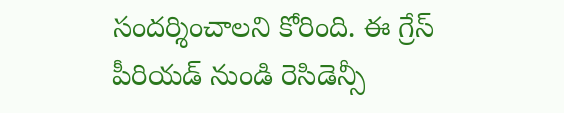సందర్శించాలని కోరింది. ఈ గ్రేస్ పీరియడ్ నుండి రెసిడెన్సీ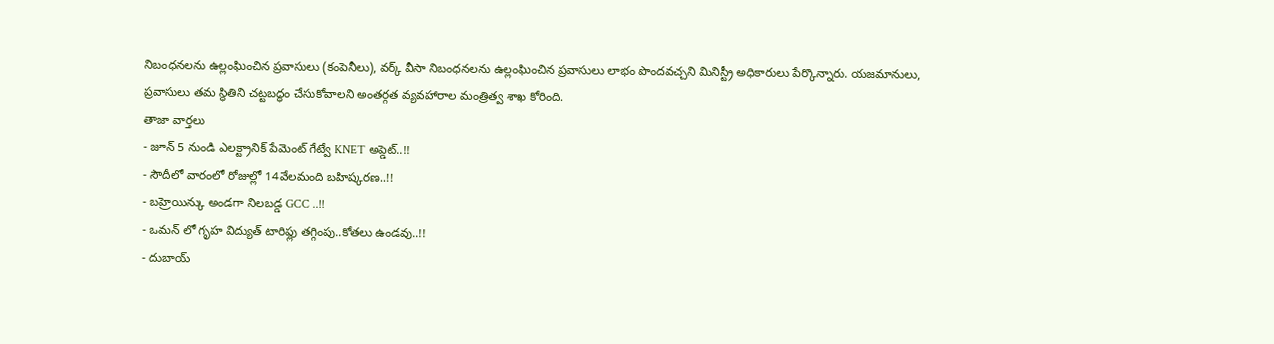నిబంధనలను ఉల్లంఘించిన ప్రవాసులు (కంపెనీలు), వర్క్ వీసా నిబంధనలను ఉల్లంఘించిన ప్రవాసులు లాభం పొందవచ్చని మినిస్ట్రీ అధికారులు పేర్కొన్నారు. యజమానులు, ప్రవాసులు తమ స్థితిని చట్టబద్ధం చేసుకోవాలని అంతర్గత వ్యవహారాల మంత్రిత్వ శాఖ కోరింది.
తాజా వార్తలు
- జూన్ 5 నుండి ఎలక్ట్రానిక్ పేమెంట్ గేట్వే KNET అప్డెట్..!!
- సౌదీలో వారంలో రోజుల్లో 14వేలమంది బహిష్కరణ..!!
- బహ్రెయిన్కు అండగా నిలబడ్డ GCC ..!!
- ఒమన్ లో గృహ విద్యుత్ టారిఫ్లు తగ్గింపు..కోతలు ఉండవు..!!
- దుబాయ్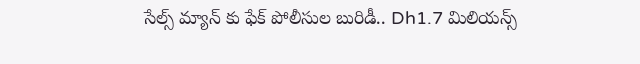సేల్స్ మ్యాన్ కు ఫేక్ పోలీసుల బురిడీ.. Dh1.7 మిలియన్స్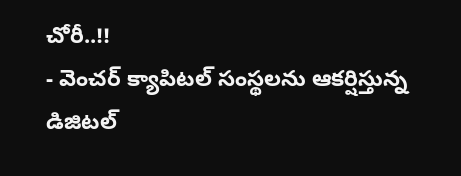చోరీ..!!
- వెంచర్ క్యాపిటల్ సంస్థలను ఆకర్షిస్తున్న డిజిటల్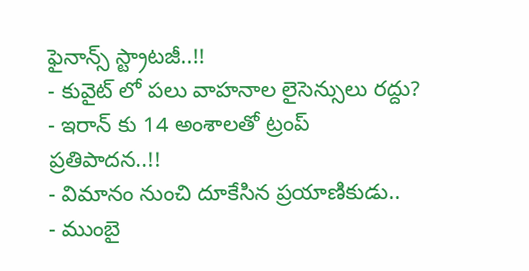ఫైనాన్స్ స్ట్రాటజీ..!!
- కువైట్ లో పలు వాహనాల లైసెన్సులు రద్దు?
- ఇరాన్ కు 14 అంశాలతో ట్రంప్ ప్రతిపాదన..!!
- విమానం నుంచి దూకేసిన ప్రయాణికుడు..
- ముంబై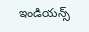ఇండియన్స్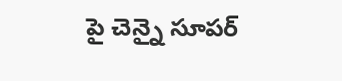పై చెన్నై సూపర్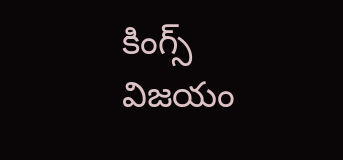కింగ్స్ విజయం